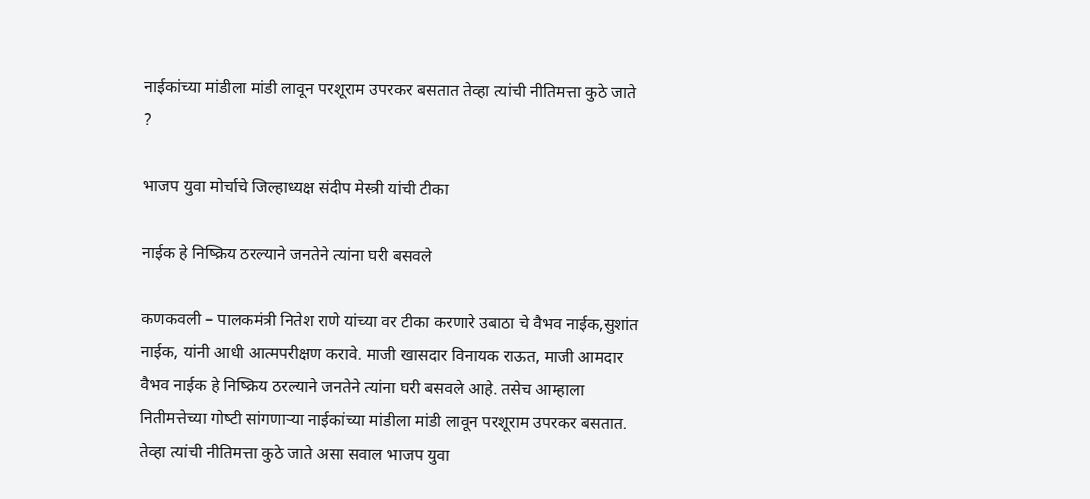नाईकांच्या मांडीला मांडी लावून परशूराम उपरकर बसतात तेव्हा त्‍यांची नीतिमत्ता कुठे जाते ?

भाजप युवा मोर्चाचे जिल्‍हाध्यक्ष संदीप मेस्त्री यांची टीका

नाईक हे निष्क्रिय ठरल्याने जनतेने त्‍यांना घरी बसवले

कणकवली – पालकमंत्री नितेश राणे यांच्या वर टीका करणारे उबाठा चे वैभव नाईक,सुशांत नाईक, यांनी आधी आत्मपरीक्षण करावे. माजी खासदार विनायक राऊत, माजी आमदार वैभव नाईक हे निष्क्रिय ठरल्याने जनतेने त्‍यांना घरी बसवले आहे. तसेच आम्‍हाला नितीमत्तेच्या गोष्‍टी सांगणाऱ्या नाईकांच्या मांडीला मांडी लावून परशूराम उपरकर बसतात. तेव्हा त्‍यांची नीतिमत्ता कुठे जाते असा सवाल भाजप युवा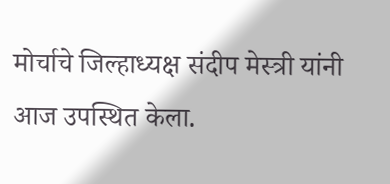मोर्चाचे जिल्‍हाध्यक्ष संदीप मेस्त्री यांनी आज उपस्थित केला.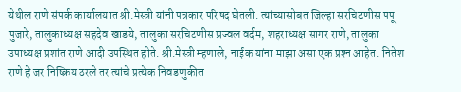येथील राणे संपर्क कार्यालयात श्री.मेस्त्री यांनी पत्रकार परिषद घेतली. त्‍यांच्यासोबत जिल्हा सरचिटणीस पपू पुजारे, तालुकाध्यक्ष सहदेव खाडये, तालुका सरचिटणीस प्रज्वल वर्दम, शहराध्यक्ष सागर राणे, तालुका उपाध्यक्ष प्रशांत राणे आदी उपस्थित होते. श्री.मेस्त्री म्‍हणाले, नाईक यांना माझा असा एक प्रश्‍न आहेत. नितेश राणे हे जर निष्क्रिय ठरले तर त्‍यांचे प्रत्‍येक निवडणुकीत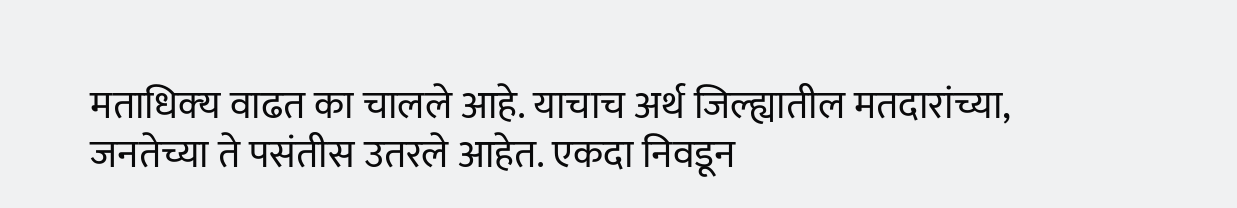मताधिक्‍य वाढत का चालले आहे. याचाच अर्थ जिल्ह्यातील मतदारांच्या, जनतेच्या ते पसंतीस उतरले आहेत. एकदा निवडून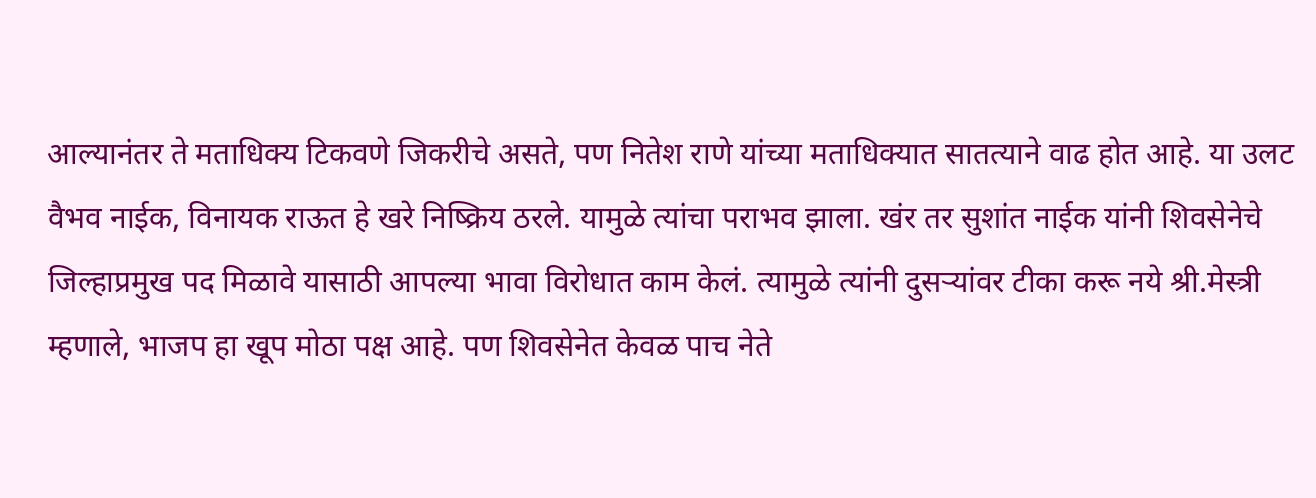आल्‍यानंतर ते मताधिक्‍य टिकवणे जिकरीचे असते, पण नितेश राणे यांच्या मताधिक्‍यात सातत्‍याने वाढ होत आहे. या उलट वैभव नाईक, विनायक राऊत हे खरे निष्क्रिय ठरले. यामुळे त्‍यांचा पराभव झाला. खंर तर सुशांत नाईक यांनी शिवसेनेचे जिल्‍हाप्रमुख पद मिळावे यासाठी आपल्‍या भावा विरोधात काम केलं. त्‍यामुळे त्‍यांनी दुसऱ्यांवर टीका करू नये श्री.मेस्त्री म्‍हणाले, भाजप हा खूप मोठा पक्ष आहे. पण शिवसेनेत केवळ पाच नेते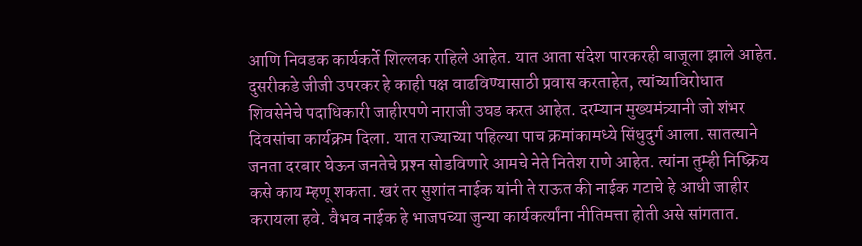आणि निवडक कार्यकर्ते शिल्‍लक राहिले आहेत. यात आता संदेश पारकरही बाजूला झाले आहेत. दुसरीकडे जीजी उपरकर हे काही पक्ष वाढविण्यासाठी प्रवास करताहेत, त्‍यांच्याविरोधात शिवसेनेचे पदाधिकारी जाहीरपणे नाराजी उघड करत आहेत. दरम्‍यान मुख्यमंत्र्यानी जो शंभर दिवसांचा कार्यक्रम दिला. यात राज्‍याच्या पहिल्‍या पाच क्रमांकामध्ये सिंधुदुर्ग आला. सातत्‍याने जनता दरबार घेऊन जनतेचे प्रश्‍न सोडविणारे आमचे नेते नितेश राणे आहेत. त्‍यांना तुम्‍ही निष्क्रिय कसे काय म्‍हणू शकता. खरं तर सुशांत नाईक यांनी ते राऊत की नाईक गटाचे हे आधी जाहीर करायला हवे. वैभव नाईक हे भाजपच्या जुन्या कार्यकर्त्यांना नीतिमत्ता होती असे सांगतात.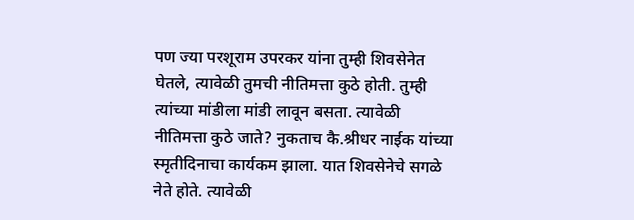पण ज्‍या परशूराम उपरकर यांना तुम्‍ही शिवसेनेत घेतले, त्‍यावेळी तुमची नीतिमत्ता कुठे होती. तुम्‍ही त्‍यांच्या मांडीला मांडी लावून बसता. त्‍यावेळी नीतिमत्ता कुठे जाते? नुकताच कै.श्रीधर नाईक यांच्या स्मृतीदिनाचा कार्यकम झाला. यात शिवसेनेचे सगळे नेते होते. त्‍यावेळी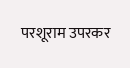परशूराम उपरकर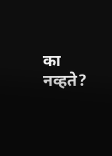का नव्हते?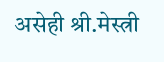असेही श्री.मेस्त्री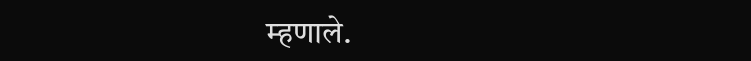म्‍हणाले.